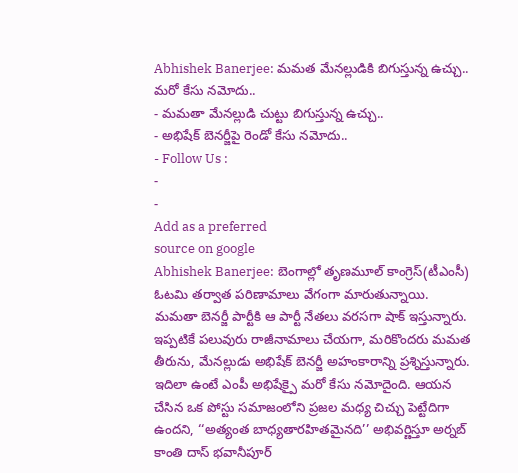Abhishek Banerjee: మమత మేనల్లుడికి బిగుస్తున్న ఉచ్చు.. మరో కేసు నమోదు..
- మమతా మేనల్లుడి చుట్టు బిగుస్తున్న ఉచ్చు..
- అభిషేక్ బెనర్జీపై రెండో కేసు నమోదు..
- Follow Us :
-
-
Add as a preferred
source on google
Abhishek Banerjee: బెంగాల్లో తృణమూల్ కాంగ్రెస్(టీఎంసీ) ఓటమి తర్వాత పరిణామాలు వేగంగా మారుతున్నాయి. మమతా బెనర్జీ పార్టీకి ఆ పార్టీ నేతలు వరసగా షాక్ ఇస్తున్నారు. ఇప్పటికే పలువురు రాజీనామాలు చేయగా, మరికొందరు మమత తీరును, మేనల్లుడు అభిషేక్ బెనర్జీ అహంకారాన్ని ప్రశ్నిస్తున్నారు. ఇదిలా ఉంటే ఎంపీ అభిషేక్పై మరో కేసు నమోదైంది. ఆయన చేసిన ఒక పోస్టు సమాజంలోని ప్రజల మధ్య చిచ్చు పెట్టేదిగా ఉందని, ‘‘అత్యంత బాధ్యతారహితమైనది’’ అభివర్ణిస్తూ అర్నబ్ కాంతి దాస్ భవానీపూర్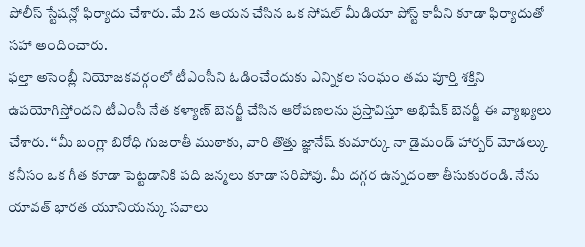పోలీస్ స్టేషన్లో ఫిర్యాదు చేశారు. మే 2న ఆయన చేసిన ఒక సోషల్ మీడియా పోస్ట్ కాపీని కూడా ఫిర్యాదుతో సహా అందించారు.
ఫల్తా అసెంబ్లీ నియోజకవర్గంలో టీఎంసీని ఓడించేందుకు ఎన్నికల సంఘం తమ పూర్తి శక్తిని ఉపయోగిస్తోందని టీఎంసీ నేత కళ్యాణ్ బెనర్జీ చేసిన ఆరోపణలను ప్రస్తావిస్తూ అభిషేక్ బెనర్జీ ఈ వ్యాఖ్యలు చేశారు. ‘‘మీ బంగ్లా బిరోధి గుజరాతీ ముఠాకు, వారి తొత్తు జ్ఞానేష్ కుమార్కు నా డైమండ్ హార్బర్ మోడల్కు కనీసం ఒక గీత కూడా పెట్టడానికి పది జన్మలు కూడా సరిపోవు. మీ దగ్గర ఉన్నదంతా తీసుకురండి. నేను యావత్ భారత యూనియన్కు సవాలు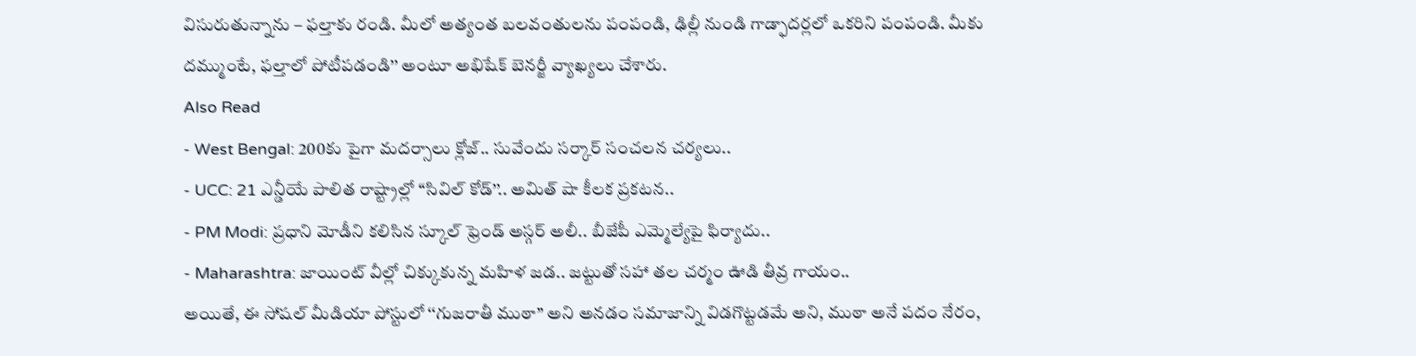విసురుతున్నాను – ఫల్తాకు రండి. మీలో అత్యంత బలవంతులను పంపండి, ఢిల్లీ నుండి గాడ్ఫాదర్లలో ఒకరిని పంపండి. మీకు దమ్ముంటే, ఫల్తాలో పోటీపడండి’’ అంటూ అభిషేక్ బెనర్జీ వ్యాఖ్యలు చేశారు.
Also Read
- West Bengal: 200కు పైగా మదర్సాలు క్లోజ్.. సువేందు సర్కార్ సంచలన చర్యలు..
- UCC: 21 ఎన్డీయే పాలిత రాష్ట్రాల్లో ‘‘సివిల్ కోడ్’’.. అమిత్ షా కీలక ప్రకటన..
- PM Modi: ప్రధాని మోడీని కలిసిన స్కూల్ ఫ్రెండ్ అస్గర్ అలీ.. బీజేపీ ఎమ్మెల్యేపై ఫిర్యాదు..
- Maharashtra: జాయింట్ వీల్లో చిక్కుకున్న మహిళ జడ.. జట్టుతో సహా తల చర్మం ఊడి తీవ్ర గాయం..
అయితే, ఈ సోషల్ మీడియా పోస్టులో ‘‘గుజరాతీ ముఠా’’ అని అనడం సమాజాన్ని విడగొట్టడమే అని, ముఠా అనే పదం నేరం,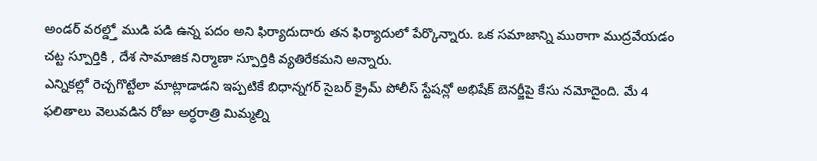అండర్ వరల్డ్తో ముడి పడి ఉన్న పదం అని ఫిర్యాదుదారు తన ఫిర్యాదులో పేర్కొన్నారు. ఒక సమాజాన్ని ముఠాగా ముద్రవేయడం చట్ట స్పూర్తికి , దేశ సామాజిక నిర్మాణా స్పూర్తికి వ్యతిరేకమని అన్నారు.
ఎన్నికల్లో రెచ్చగొట్టేలా మాట్లాడాడని ఇప్పటికే బిధాన్నగర్ సైబర్ క్రైమ్ పోలీస్ స్టేషన్లో అభిషేక్ బెనర్జీపై కేసు నమోదైంది. మే 4 ఫలితాలు వెలువడిన రోజు అర్ధరాత్రి మిమ్మల్ని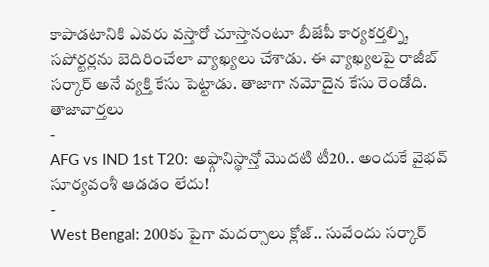కాపాడటానికి ఎవరు వస్తారో చూస్తానంటూ బీజేపీ కార్యకర్తల్ని, సపోర్టర్లను బెదిరించేలా వ్యాఖ్యలు చేశాడు. ఈ వ్యాఖ్యలపై రాజీబ్ సర్కార్ అనే వ్యక్తి కేసు పెట్టాడు. తాజాగా నమోదైన కేసు రెండోది.
తాజావార్తలు
-
AFG vs IND 1st T20: అఫ్గానిస్థాన్తో మొదటి టీ20.. అందుకే వైభవ్ సూర్యవంశీ ఆడడం లేదు!
-
West Bengal: 200కు పైగా మదర్సాలు క్లోజ్.. సువేందు సర్కార్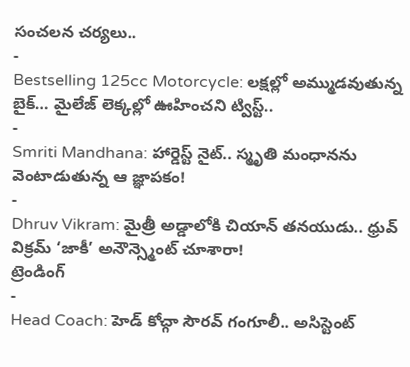సంచలన చర్యలు..
-
Bestselling 125cc Motorcycle: లక్షల్లో అమ్ముడవుతున్న బైక్… మైలేజ్ లెక్కల్లో ఊహించని ట్విస్ట్..
-
Smriti Mandhana: హార్డెస్ట్ నైట్.. స్మృతి మంధానను వెంటాడుతున్న ఆ జ్ఞాపకం!
-
Dhruv Vikram: మైత్రీ అడ్డాలోకి చియాన్ తనయుడు.. ధ్రువ్ విక్రమ్ ‘జాకీ’ అనౌన్స్మెంట్ చూశారా!
ట్రెండింగ్
-
Head Coach: హెడ్ కోచ్గా సౌరవ్ గంగూలీ.. అసిస్టెంట్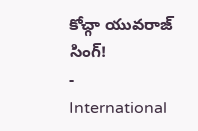కోచ్గా యువరాజ్ సింగ్!
-
International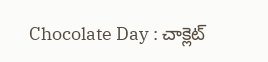Chocolate Day : చాక్లెట్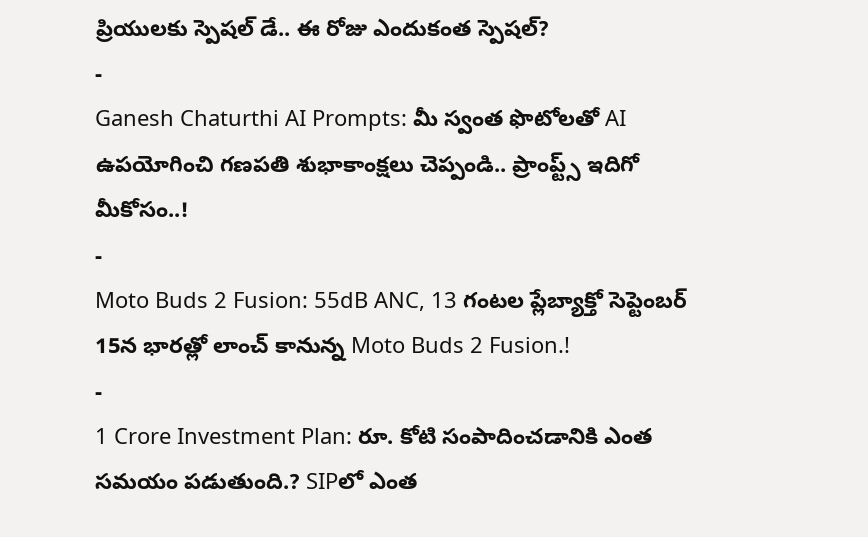ప్రియులకు స్పెషల్ డే.. ఈ రోజు ఎందుకంత స్పెషల్?
-
Ganesh Chaturthi AI Prompts: మీ స్వంత ఫొటోలతో AI ఉపయోగించి గణపతి శుభాకాంక్షలు చెప్పండి.. ప్రాంప్ట్స్ ఇదిగో మీకోసం..!
-
Moto Buds 2 Fusion: 55dB ANC, 13 గంటల ప్లేబ్యాక్తో సెప్టెంబర్ 15న భారత్లో లాంచ్ కానున్న Moto Buds 2 Fusion.!
-
1 Crore Investment Plan: రూ. కోటి సంపాదించడానికి ఎంత సమయం పడుతుంది.? SIPలో ఎంత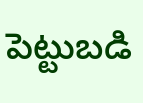పెట్టుబడి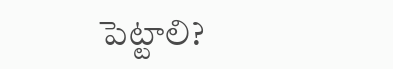పెట్టాలి?